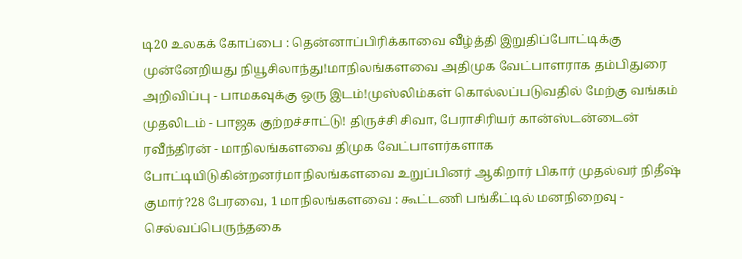டி20 உலகக் கோப்பை : தென்னாப்பிரிக்காவை வீழ்த்தி இறுதிப்போட்டிக்கு முன்னேறியது நியூசிலாந்து!மாநிலங்களவை அதிமுக வேட்பாளராக தம்பிதுரை அறிவிப்பு - பாமகவுக்கு ஒரு இடம்!முஸ்லிம்கள் கொல்லப்படுவதில் மேற்கு வங்கம் முதலிடம் - பாஜக குற்றச்சாட்டு! திருச்சி சிவா, பேராசிரியர் கான்ஸ்டன்டைன் ரவீந்திரன் - மாநிலங்களவை திமுக வேட்பாளர்களாக போட்டியிடுகின்றனர்மாநிலங்களவை உறுப்பினர் ஆகிறார் பிகார் முதல்வர் நிதீஷ் குமார்?28 பேரவை, 1 மாநிலங்களவை : கூட்டணி பங்கீட்டில் மனநிறைவு - செல்வப்பெருந்தகை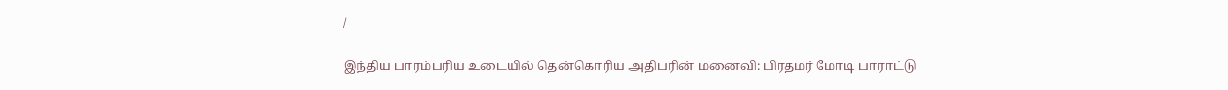/

இந்திய பாரம்பரிய உடையில் தென்கொரிய அதிபரின் மனைவி: பிரதமர் மோடி பாராட்டு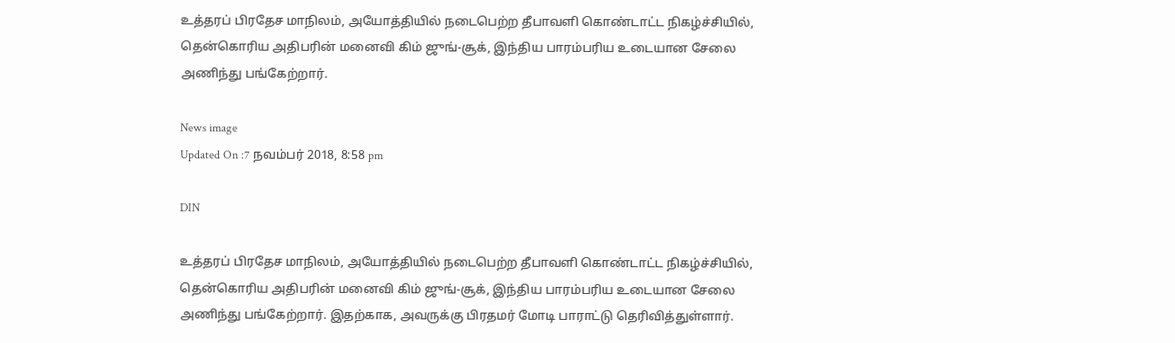உத்தரப் பிரதேச மாநிலம், அயோத்தியில் நடைபெற்ற தீபாவளி கொண்டாட்ட நிகழ்ச்சியில், தென்கொரிய அதிபரின் மனைவி கிம் ஜுங்-சூக், இந்திய பாரம்பரிய உடையான சேலை அணிந்து பங்கேற்றார்.

News image
Updated On :7 நவம்பர் 2018, 8:58 pm

DIN

உத்தரப் பிரதேச மாநிலம், அயோத்தியில் நடைபெற்ற தீபாவளி கொண்டாட்ட நிகழ்ச்சியில், தென்கொரிய அதிபரின் மனைவி கிம் ஜுங்-சூக், இந்திய பாரம்பரிய உடையான சேலை அணிந்து பங்கேற்றார். இதற்காக, அவருக்கு பிரதமர் மோடி பாராட்டு தெரிவித்துள்ளார்.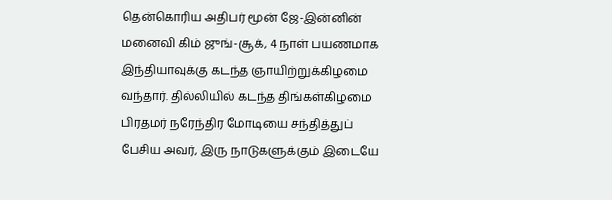தென்கொரிய அதிபர் மூன் ஜே-இன்னின் மனைவி கிம் ஜுங்-சூக், 4 நாள் பயணமாக இந்தியாவுக்கு கடந்த ஞாயிற்றுக்கிழமை வந்தார். தில்லியில் கடந்த திங்கள்கிழமை பிரதமர் நரேந்திர மோடியை சந்தித்துப் பேசிய அவர், இரு நாடுகளுக்கும் இடையே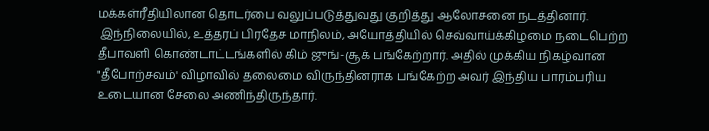மக்கள்ரீதியிலான தொடர்பை வலுப்படுத்துவது குறித்து ஆலோசனை நடத்தினார்.
 இந்நிலையில், உத்தரப் பிரதேச மாநிலம், அயோத்தியில் செவ்வாய்க்கிழமை நடைபெற்ற தீபாவளி கொண்டாட்டங்களில் கிம் ஜுங்-சூக் பங்கேற்றார். அதில் முக்கிய நிகழ்வான "தீபோற்சவம்' விழாவில் தலைமை விருந்தினராக பங்கேற்ற அவர் இந்திய பாரம்பரிய உடையான சேலை அணிந்திருந்தார்.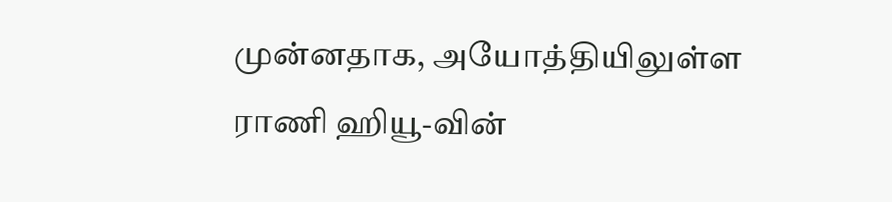முன்னதாக, அயோத்தியிலுள்ள ராணி ஹியூ-வின்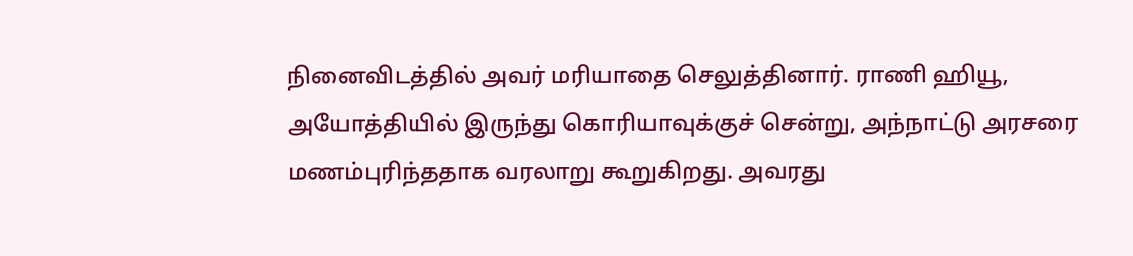நினைவிடத்தில் அவர் மரியாதை செலுத்தினார். ராணி ஹியூ, அயோத்தியில் இருந்து கொரியாவுக்குச் சென்று, அந்நாட்டு அரசரை மணம்புரிந்ததாக வரலாறு கூறுகிறது. அவரது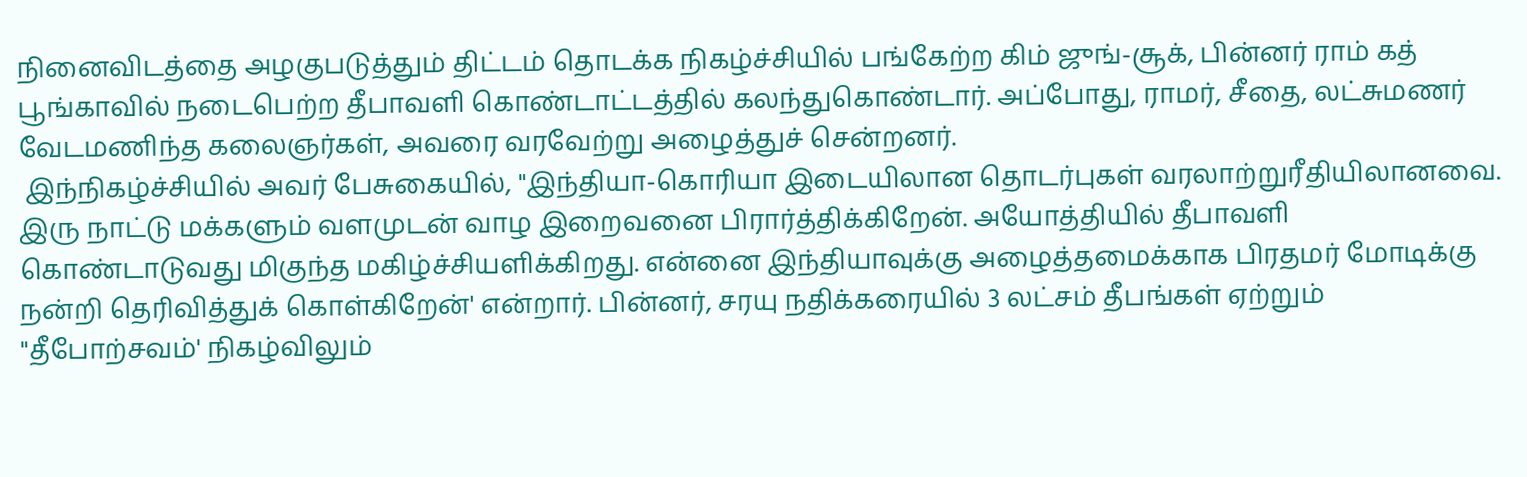நினைவிடத்தை அழகுபடுத்தும் திட்டம் தொடக்க நிகழ்ச்சியில் பங்கேற்ற கிம் ஜுங்-சூக், பின்னர் ராம் கத் பூங்காவில் நடைபெற்ற தீபாவளி கொண்டாட்டத்தில் கலந்துகொண்டார். அப்போது, ராமர், சீதை, லட்சுமணர் வேடமணிந்த கலைஞர்கள், அவரை வரவேற்று அழைத்துச் சென்றனர்.
 இந்நிகழ்ச்சியில் அவர் பேசுகையில், "இந்தியா-கொரியா இடையிலான தொடர்புகள் வரலாற்றுரீதியிலானவை. இரு நாட்டு மக்களும் வளமுடன் வாழ இறைவனை பிரார்த்திக்கிறேன். அயோத்தியில் தீபாவளி கொண்டாடுவது மிகுந்த மகிழ்ச்சியளிக்கிறது. என்னை இந்தியாவுக்கு அழைத்தமைக்காக பிரதமர் மோடிக்கு நன்றி தெரிவித்துக் கொள்கிறேன்' என்றார். பின்னர், சரயு நதிக்கரையில் 3 லட்சம் தீபங்கள் ஏற்றும் "தீபோற்சவம்' நிகழ்விலும்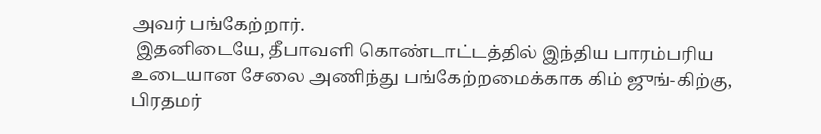அவர் பங்கேற்றார்.
 இதனிடையே, தீபாவளி கொண்டாட்டத்தில் இந்திய பாரம்பரிய உடையான சேலை அணிந்து பங்கேற்றமைக்காக கிம் ஜுங்-கிற்கு, பிரதமர்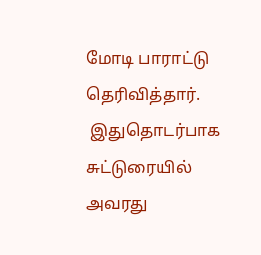மோடி பாராட்டு தெரிவித்தார்.
 இதுதொடர்பாக சுட்டுரையில் அவரது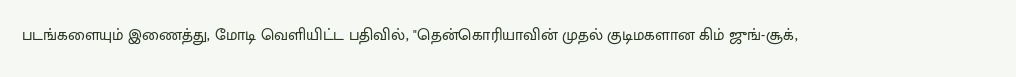படங்களையும் இணைத்து, மோடி வெளியிட்ட பதிவில், "தென்கொரியாவின் முதல் குடிமகளான கிம் ஜுங்-சூக்,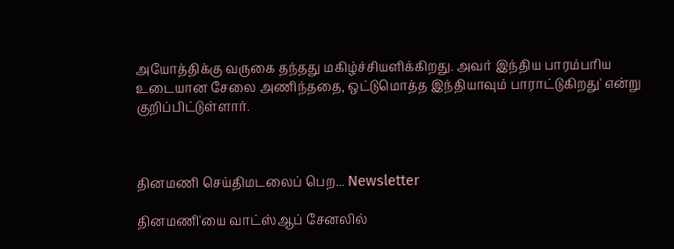அயோத்திக்கு வருகை தந்தது மகிழ்ச்சியளிக்கிறது. அவர் இந்திய பாரம்பரிய உடையான சேலை அணிந்ததை, ஒட்டுமொத்த இந்தியாவும் பாராட்டுகிறது' என்று குறிப்பிட்டுள்ளார்.



தினமணி செய்திமடலைப் பெற... Newsletter

தினமணி'யை வாட்ஸ்ஆப் சேனலில்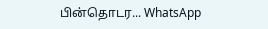பின்தொடர... WhatsApp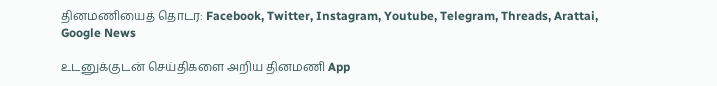தினமணியைத் தொடர: Facebook, Twitter, Instagram, Youtube, Telegram, Threads, Arattai, Google News

உடனுக்குடன் செய்திகளை அறிய தினமணி App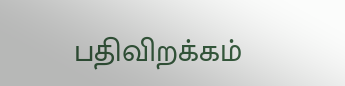பதிவிறக்கம்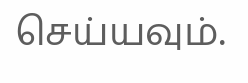செய்யவும்.